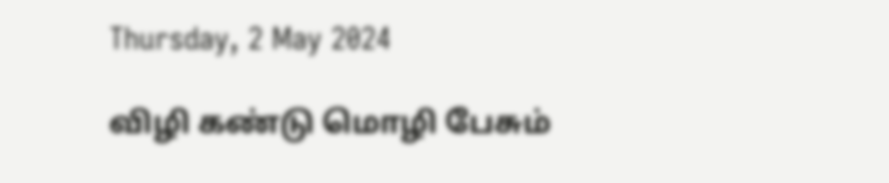Thursday, 2 May 2024

விழி கண்டு மொழி பேசும்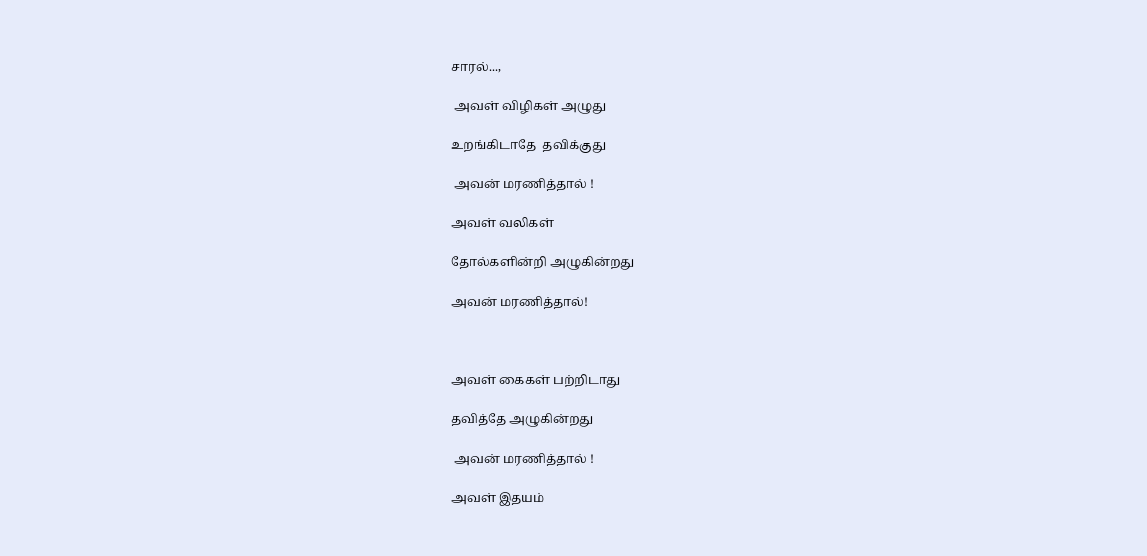சாரல்...,

 அவள் விழிகள் அழுது

உறங்கிடாதே  தவிக்குது

 அவன் மரணித்தால் !

அவள் வலிகள்

தோல்களின்றி அழுகின்றது

அவன் மரணித்தால்!



அவள் கைகள் பற்றிடாது

தவித்தே அழுகின்றது

 அவன் மரணித்தால் !

அவள் இதயம்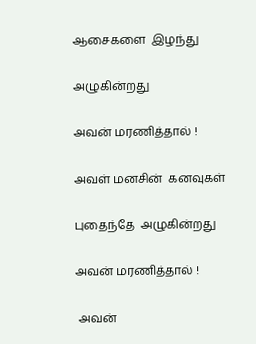ஆசைகளை  இழந்து

அழுகின்றது

அவன் மரணித்தால் !

அவள் மனசின்  கனவுகள்

புதைந்தே  அழுகின்றது

அவன் மரணித்தால் !

 அவன்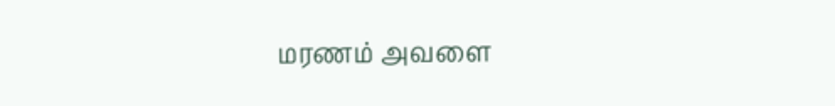மரணம் அவளை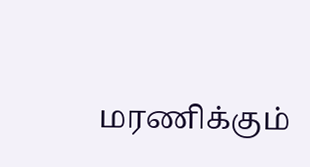மரணிக்கும்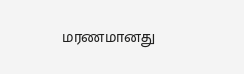மரணமானது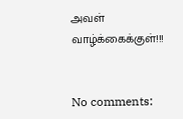அவள் வாழ்க்கைக்குள்!!!


No comments: